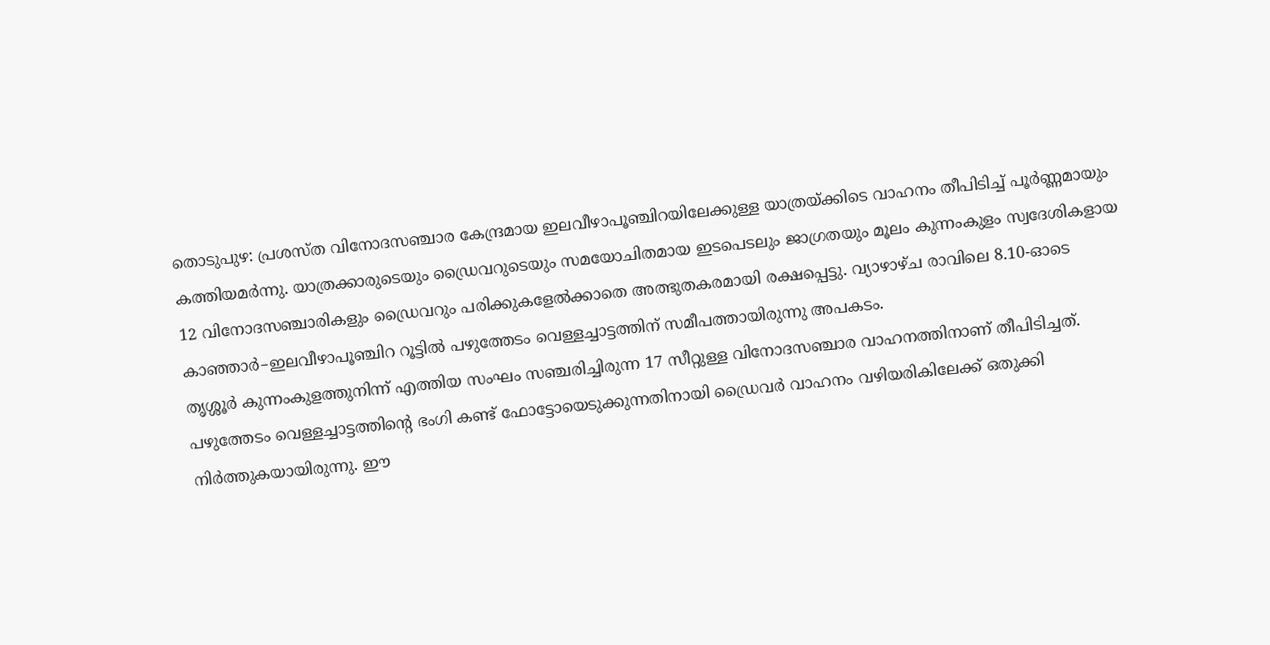തൊടുപുഴ: പ്രശസ്ത വിനോദസഞ്ചാര കേന്ദ്രമായ ഇലവീഴാപൂഞ്ചിറയിലേക്കുള്ള യാത്രയ്ക്കിടെ വാഹനം തീപിടിച്ച് പൂർണ്ണമായും കത്തിയമർന്നു. യാത്രക്കാരുടെയും ഡ്രൈവറുടെയും സമയോചിതമായ ഇടപെടലും ജാഗ്രതയും മൂലം കുന്നംകുളം സ്വദേശികളായ 12 വിനോദസഞ്ചാരികളും ഡ്രൈവറും പരിക്കുകളേൽക്കാതെ അത്ഭുതകരമായി രക്ഷപ്പെട്ടു. വ്യാഴാഴ്ച രാവിലെ 8.10-ഓടെ കാഞ്ഞാർ–ഇലവീഴാപൂഞ്ചിറ റൂട്ടിൽ പഴുത്തേടം വെള്ളച്ചാട്ടത്തിന് സമീപത്തായിരുന്നു അപകടം.
തൃശ്ശൂർ കുന്നംകുളത്തുനിന്ന് എത്തിയ സംഘം സഞ്ചരിച്ചിരുന്ന 17 സീറ്റുള്ള വിനോദസഞ്ചാര വാഹനത്തിനാണ് തീപിടിച്ചത്. പഴുത്തേടം വെള്ളച്ചാട്ടത്തിന്റെ ഭംഗി കണ്ട് ഫോട്ടോയെടുക്കുന്നതിനായി ഡ്രൈവർ വാഹനം വഴിയരികിലേക്ക് ഒതുക്കി നിർത്തുകയായിരുന്നു. ഈ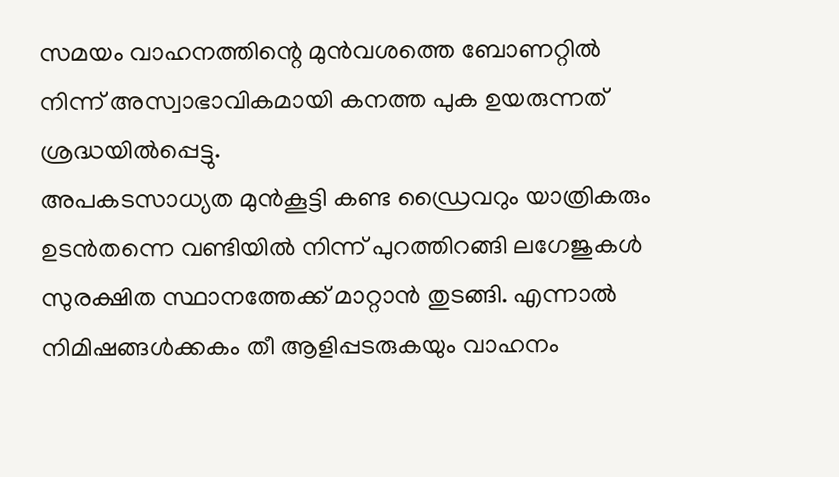സമയം വാഹനത്തിന്റെ മുൻവശത്തെ ബോണറ്റിൽ നിന്ന് അസ്വാഭാവികമായി കനത്ത പുക ഉയരുന്നത് ശ്രദ്ധയിൽപ്പെട്ടു.
അപകടസാധ്യത മുൻകൂട്ടി കണ്ട ഡ്രൈവറും യാത്രികരും ഉടൻതന്നെ വണ്ടിയിൽ നിന്ന് പുറത്തിറങ്ങി ലഗേജുകൾ സുരക്ഷിത സ്ഥാനത്തേക്ക് മാറ്റാൻ തുടങ്ങി. എന്നാൽ നിമിഷങ്ങൾക്കകം തീ ആളിപ്പടരുകയും വാഹനം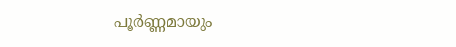പൂർണ്ണമായും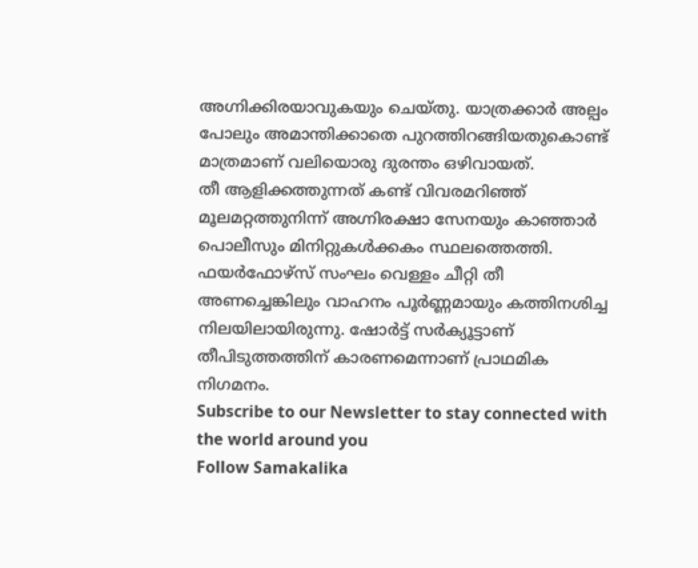അഗ്നിക്കിരയാവുകയും ചെയ്തു. യാത്രക്കാർ അല്പം പോലും അമാന്തിക്കാതെ പുറത്തിറങ്ങിയതുകൊണ്ട് മാത്രമാണ് വലിയൊരു ദുരന്തം ഒഴിവായത്.
തീ ആളിക്കത്തുന്നത് കണ്ട് വിവരമറിഞ്ഞ് മൂലമറ്റത്തുനിന്ന് അഗ്നിരക്ഷാ സേനയും കാഞ്ഞാർ പൊലീസും മിനിറ്റുകൾക്കകം സ്ഥലത്തെത്തി. ഫയർഫോഴ്സ് സംഘം വെള്ളം ചീറ്റി തീ അണച്ചെങ്കിലും വാഹനം പൂർണ്ണമായും കത്തിനശിച്ച നിലയിലായിരുന്നു. ഷോർട്ട് സർക്യൂട്ടാണ് തീപിടുത്തത്തിന് കാരണമെന്നാണ് പ്രാഥമിക നിഗമനം.
Subscribe to our Newsletter to stay connected with the world around you
Follow Samakalika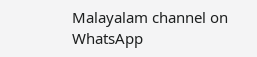Malayalam channel on WhatsApp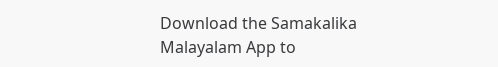Download the Samakalika Malayalam App to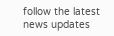follow the latest news updates